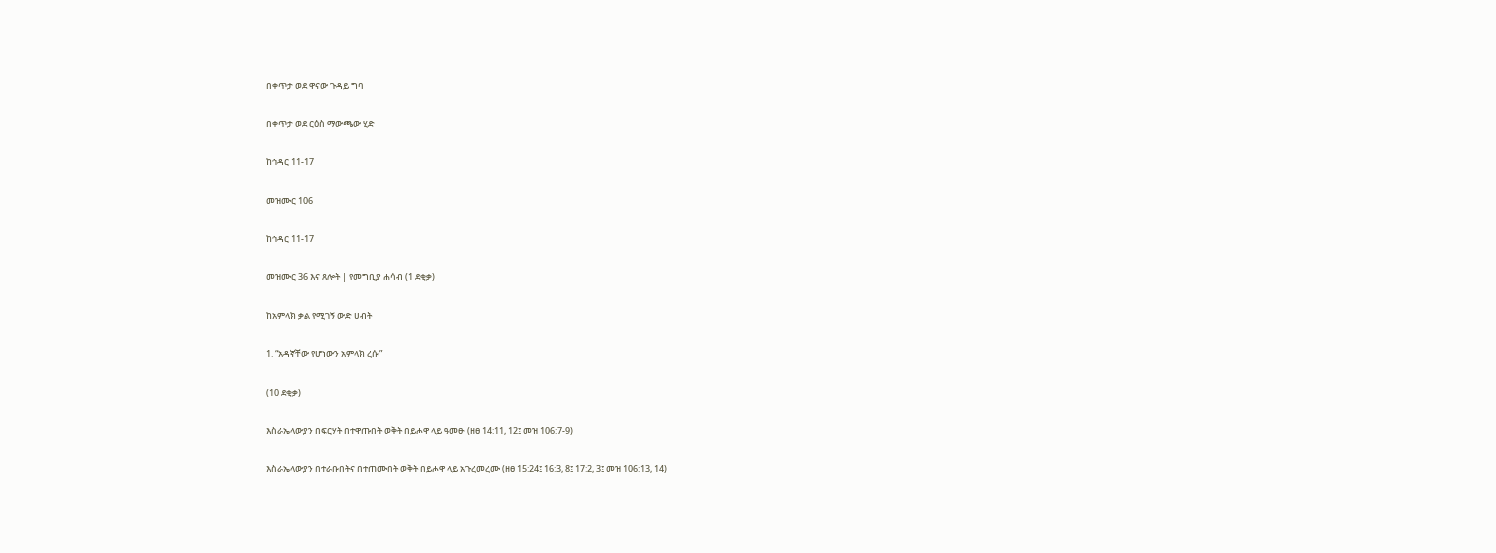በቀጥታ ወደ ዋናው ጉዳይ ግባ

በቀጥታ ወደ ርዕስ ማውጫው ሂድ

ከኅዳር 11-17

መዝሙር 106

ከኅዳር 11-17

መዝሙር 36 እና ጸሎት | የመግቢያ ሐሳብ (1 ደቂቃ)

ከአምላክ ቃል የሚገኝ ውድ ሀብት

1. “አዳኛቸው የሆነውን አምላክ ረሱ”

(10 ደቂቃ)

እስራኤላውያን በፍርሃት በተዋጡበት ወቅት በይሖዋ ላይ ዓመፁ (ዘፀ 14:11, 12፤ መዝ 106:7-9)

እስራኤላውያን በተራቡበትና በተጠሙበት ወቅት በይሖዋ ላይ አጉረመረሙ (ዘፀ 15:24፤ 16:3, 8፤ 17:2, 3፤ መዝ 106:13, 14)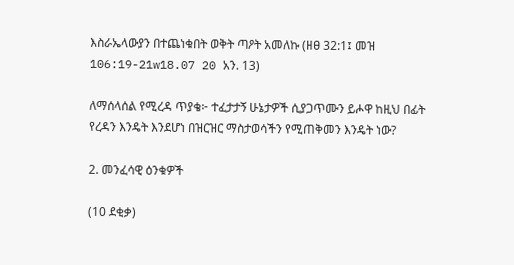እስራኤላውያን በተጨነቁበት ወቅት ጣዖት አመለኩ (ዘፀ 32:1፤ መዝ 106:19-21w18.07 20 አን. 13)

ለማሰላሰል የሚረዳ ጥያቄ፦ ተፈታታኝ ሁኔታዎች ሲያጋጥሙን ይሖዋ ከዚህ በፊት የረዳን እንዴት እንደሆነ በዝርዝር ማስታወሳችን የሚጠቅመን እንዴት ነው?

2. መንፈሳዊ ዕንቁዎች

(10 ደቂቃ)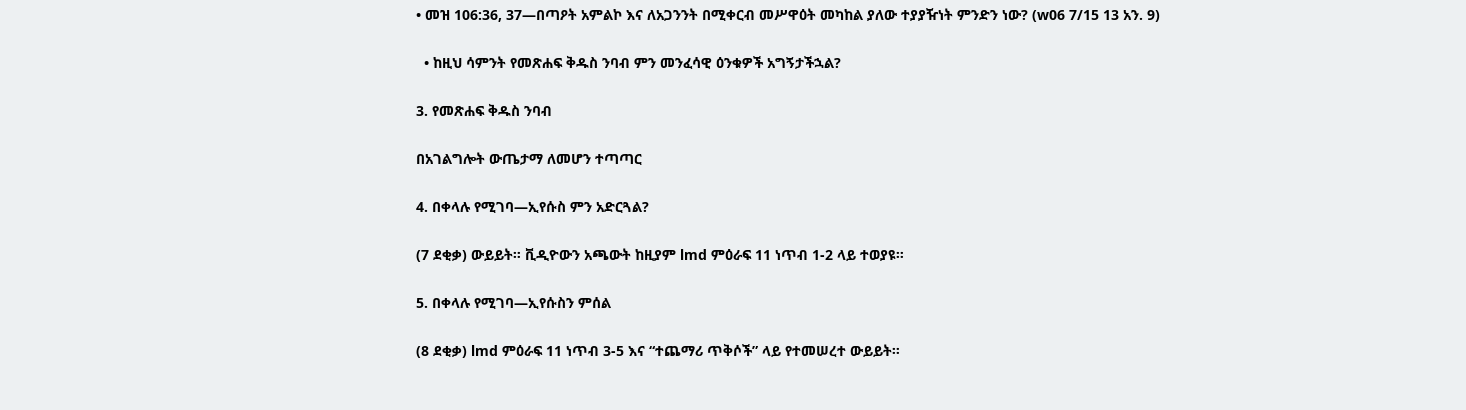• መዝ 106:36, 37—በጣዖት አምልኮ እና ለአጋንንት በሚቀርብ መሥዋዕት መካከል ያለው ተያያዥነት ምንድን ነው? (w06 7/15 13 አን. 9)

  • ከዚህ ሳምንት የመጽሐፍ ቅዱስ ንባብ ምን መንፈሳዊ ዕንቁዎች አግኝታችኋል?

3. የመጽሐፍ ቅዱስ ንባብ

በአገልግሎት ውጤታማ ለመሆን ተጣጣር

4. በቀላሉ የሚገባ—ኢየሱስ ምን አድርጓል?

(7 ደቂቃ) ውይይት። ቪዲዮውን አጫውት ከዚያም lmd ምዕራፍ 11 ነጥብ 1-2 ላይ ተወያዩ።

5. በቀላሉ የሚገባ—ኢየሱስን ምሰል

(8 ደቂቃ) lmd ምዕራፍ 11 ነጥብ 3-5 እና “ተጨማሪ ጥቅሶች” ላይ የተመሠረተ ውይይት።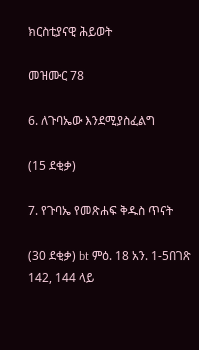ክርስቲያናዊ ሕይወት

መዝሙር 78

6. ለጉባኤው እንደሚያስፈልግ

(15 ደቂቃ)

7. የጉባኤ የመጽሐፍ ቅዱስ ጥናት

(30 ደቂቃ) bt ምዕ. 18 አን. 1-5በገጽ 142, 144 ላይ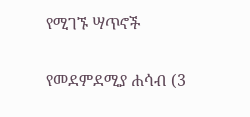የሚገኙ ሣጥኖች

የመደምደሚያ ሐሳብ (3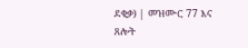ደቂቃ) | መዝሙር 77 እና ጸሎት